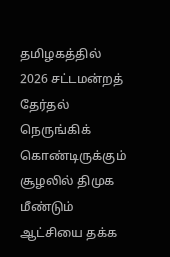தமிழகத்தில் 2026 சட்டமன்றத் தேர்தல் நெருங்கிக் கொண்டிருக்கும் சூழலில் திமுக மீண்டும் ஆட்சியை தக்க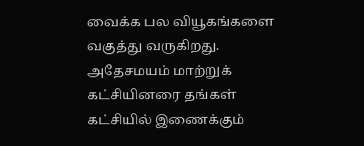வைக்க பல வியூகங்களை வகுத்து வருகிறது. அதேசமயம் மாற்றுக் கட்சியினரை தங்கள் கட்சியில் இணைக்கும்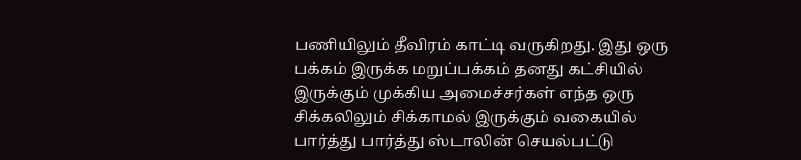பணியிலும் தீவிரம் காட்டி வருகிறது. இது ஒரு பக்கம் இருக்க மறுப்பக்கம் தனது கட்சியில் இருக்கும் முக்கிய அமைச்சர்கள் எந்த ஒரு சிக்கலிலும் சிக்காமல் இருக்கும் வகையில் பார்த்து பார்த்து ஸ்டாலின் செயல்பட்டு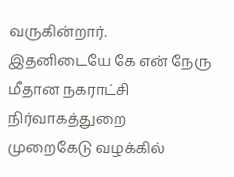வருகின்றார்.
இதனிடையே கே என் நேரு மீதான நகராட்சி நிர்வாகத்துறை முறைகேடு வழக்கில்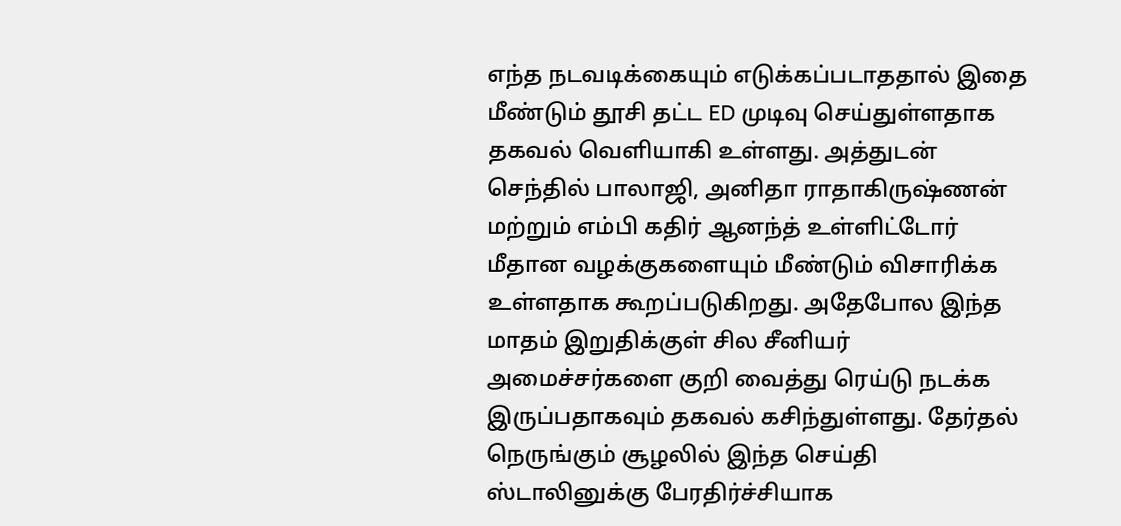எந்த நடவடிக்கையும் எடுக்கப்படாததால் இதை மீண்டும் தூசி தட்ட ED முடிவு செய்துள்ளதாக தகவல் வெளியாகி உள்ளது. அத்துடன் செந்தில் பாலாஜி, அனிதா ராதாகிருஷ்ணன் மற்றும் எம்பி கதிர் ஆனந்த் உள்ளிட்டோர் மீதான வழக்குகளையும் மீண்டும் விசாரிக்க உள்ளதாக கூறப்படுகிறது. அதேபோல இந்த மாதம் இறுதிக்குள் சில சீனியர் அமைச்சர்களை குறி வைத்து ரெய்டு நடக்க இருப்பதாகவும் தகவல் கசிந்துள்ளது. தேர்தல் நெருங்கும் சூழலில் இந்த செய்தி ஸ்டாலினுக்கு பேரதிர்ச்சியாக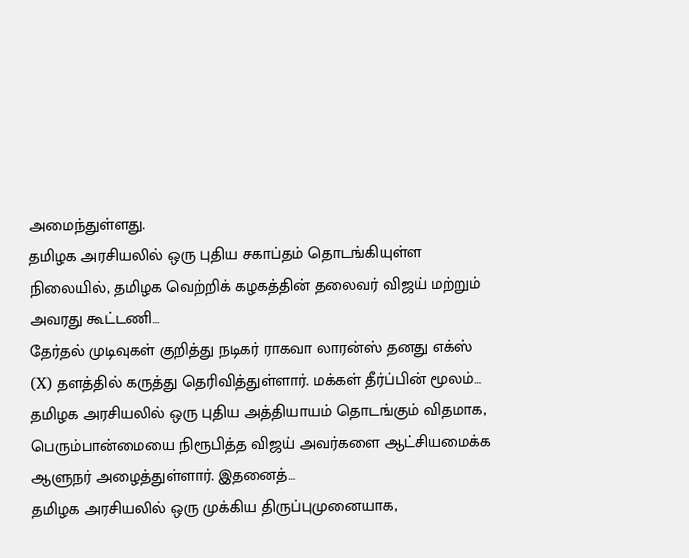அமைந்துள்ளது.
தமிழக அரசியலில் ஒரு புதிய சகாப்தம் தொடங்கியுள்ள நிலையில், தமிழக வெற்றிக் கழகத்தின் தலைவர் விஜய் மற்றும் அவரது கூட்டணி…
தேர்தல் முடிவுகள் குறித்து நடிகர் ராகவா லாரன்ஸ் தனது எக்ஸ் (X) தளத்தில் கருத்து தெரிவித்துள்ளார். மக்கள் தீர்ப்பின் மூலம்…
தமிழக அரசியலில் ஒரு புதிய அத்தியாயம் தொடங்கும் விதமாக, பெரும்பான்மையை நிரூபித்த விஜய் அவர்களை ஆட்சியமைக்க ஆளுநர் அழைத்துள்ளார். இதனைத்…
தமிழக அரசியலில் ஒரு முக்கிய திருப்புமுனையாக,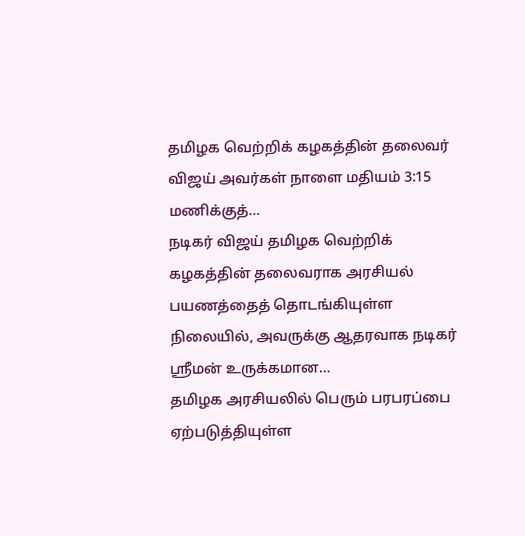தமிழக வெற்றிக் கழகத்தின் தலைவர் விஜய் அவர்கள் நாளை மதியம் 3:15 மணிக்குத்…
நடிகர் விஜய் தமிழக வெற்றிக் கழகத்தின் தலைவராக அரசியல் பயணத்தைத் தொடங்கியுள்ள நிலையில், அவருக்கு ஆதரவாக நடிகர் ஸ்ரீமன் உருக்கமான…
தமிழக அரசியலில் பெரும் பரபரப்பை ஏற்படுத்தியுள்ள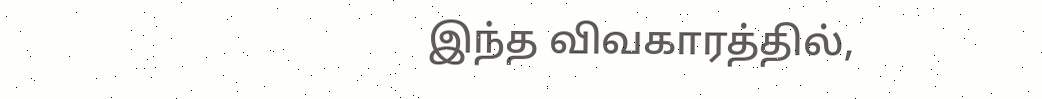இந்த விவகாரத்தில்,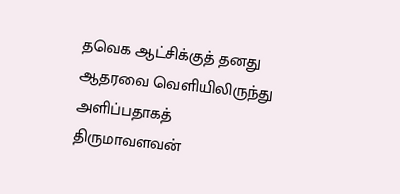தவெக ஆட்சிக்குத் தனது ஆதரவை வெளியிலிருந்து அளிப்பதாகத் திருமாவளவன்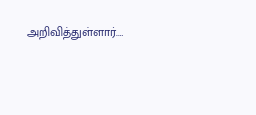அறிவித்துள்ளார்.…